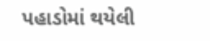પહાડોમાં થયેલી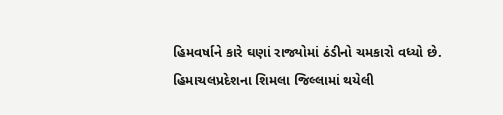હિમવર્ષાને કારે ઘણાં રાજ્યોમાં ઠંડીનો ચમકારો વધ્યો છે. હિમાચલપ્રદેશના શિમલા જિલ્લામાં થયેલી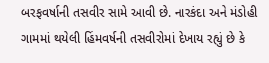બરફવર્ષાની તસવીર સામે આવી છે. નારકંદા અને મંડોહી ગામમાં થયેલી હિંમવર્ષની તસવીરોમાં દેખાય રહ્યું છે કે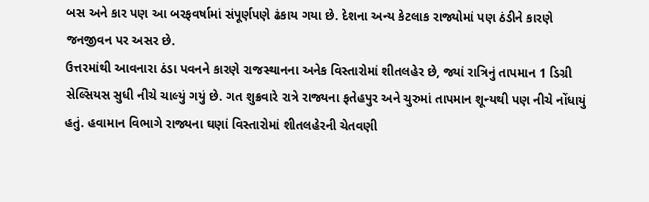બસ અને કાર પણ આ બરફવર્ષામાં સંપૂર્ણપણે ઢંકાય ગયા છે. દેશના અન્ય કેટલાક રાજ્યોમાં પણ ઠંડીને કારણે જનજીવન પર અસર છે.
ઉત્તરમાંથી આવનારા ઠંડા પવનને કારણે રાજસ્થાનના અનેક વિસ્તારોમાં શીતલહેર છે, જ્યાં રાત્રિનું તાપમાન 1 ડિગ્રી સેલ્સિયસ સુધી નીચે ચાલ્યું ગયું છે. ગત શુક્રવારે રાત્રે રાજ્યના ફતેહપુર અને ચુરુમાં તાપમાન શૂન્યથી પણ નીચે નોંધાયું હતું. હવામાન વિભાગે રાજ્યના ઘણાં વિસ્તારોમાં શીતલહેરની ચેતવણી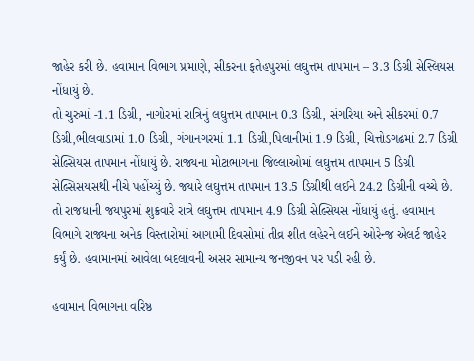જાહેર કરી છે. હવામાન વિભાગ પ્રમાણે, સીકરના ફતેહપુરમાં લઘુત્તમ તાપમાન – 3.3 ડિગ્રી સેસ્લિયસ નોંધાયું છે.
તો ચુરુમાં -1.1 ડિગ્રી, નાગોરમાં રાત્રિનું લઘુત્તમ તાપમાન 0.3 ડિગ્રી, સંગરિયા અને સીકરમાં 0.7 ડિગ્રી,ભીલવાડામાં 1.0 ડિગ્રી, ગંગાનગરમાં 1.1 ડિગ્રી,પિલાનીમાં 1.9 ડિગ્રી, ચિત્તોડગઢમાં 2.7 ડિગ્રી સેલ્સિયસ તાપમાન નોંધાયું છે. રાજ્યના મોટાભાગના જિલ્લાઓમાં લઘુત્તમ તાપમાન 5 ડિગ્રી સેલ્સિસયસથી નીચે પહોંચ્યું છે. જ્યારે લઘુત્તમ તાપમાન 13.5 ડિગ્રીથી લઈને 24.2 ડિગ્રીની વચ્ચે છે. તો રાજધાની જયપુરમાં શુક્રવારે રાત્રે લઘુત્તમ તાપમાન 4.9 ડિગ્રી સેલ્સિયસ નોંધાયું હતું. હવામાન વિભાગે રાજ્યના અનેક વિસ્તારોમાં આગામી દિવસોમાં તીવ્ર શીત લહેરને લઈને ઓરેન્જ એલર્ટ જાહેર કર્યું છે. હવામાનમાં આવેલા બદલાવની અસર સામાન્ય જનજીવન પર પડી રહી છે.

હવામાન વિભાગના વરિષ્ઠ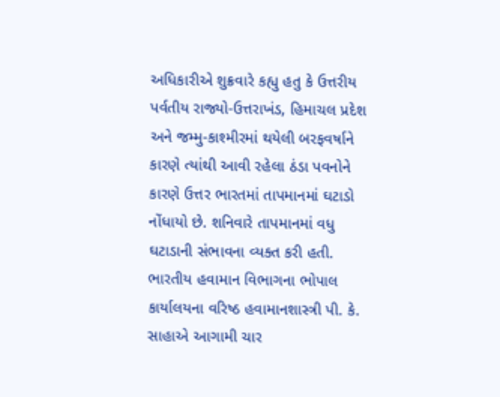અધિકારીએ શુક્રવારે કહ્યુ હતુ કે ઉત્તરીય પર્વતીય રાજ્યો-ઉત્તરાખંડ, હિમાચલ પ્રદેશ અને જમ્મુ-કાશ્મીરમાં થયેલી બરફવર્ષાને કારણે ત્યાંથી આવી રહેલા ઠંડા પવનોને કારણે ઉત્તર ભારતમાં તાપમાનમાં ઘટાડો નોંધાયો છે. શનિવારે તાપમાનમાં વધુ ઘટાડાની સંભાવના વ્યક્ત કરી હતી.
ભારતીય હવામાન વિભાગના ભોપાલ કાર્યાલયના વરિષ્ઠ હવામાનશાસ્ત્રી પી. કે. સાહાએ આગામી ચાર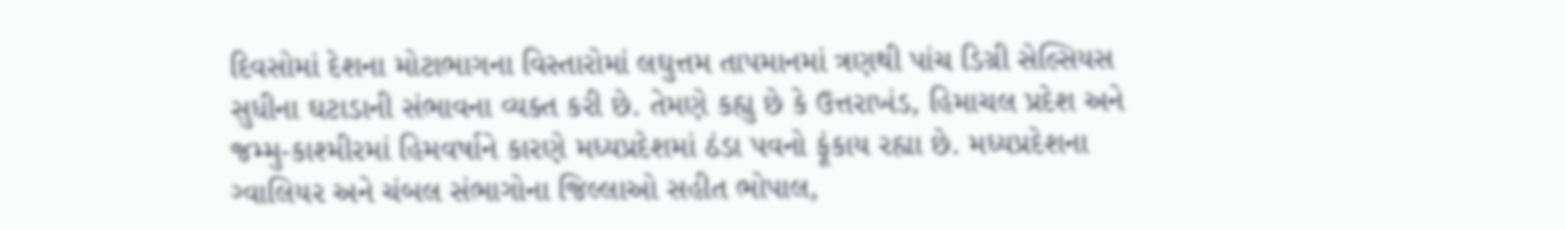દિવસોમાં દેશના મોટાભાગના વિસ્તારોમાં લઘુત્તમ તાપમાનમાં ત્રણથી પાંચ ડિગ્રી સેલ્સિયસ સુધીના ઘટાડાની સંભાવના વ્યક્ત કરી છે. તેમણે કહ્યુ છે કે ઉત્તરાખંડ, હિમાચલ પ્રદેશ અને જમ્મુ-કાશ્મીરમાં હિમવર્ષાને કારણે મધ્યપ્રદેશમાં ઠંડા પવનો ફૂંકાય રહ્યા છે. મધ્યપ્રદેશના ગ્વાલિયર અને ચંબલ સંભાગોના જિલ્લાઓ સહીત ભોપાલ,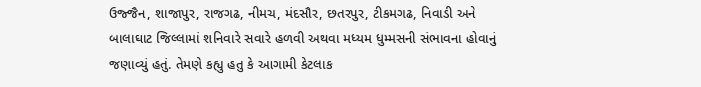ઉજ્જૈન, શાજાપુર, રાજગઢ, નીમચ, મંદસૌર, છતરપુર, ટીકમગઢ, નિવાડી અને બાલાઘાટ જિલ્લામાં શનિવારે સવારે હળવી અથવા મધ્યમ ધુમ્મસની સંભાવના હોવાનું જણાવ્યું હતું. તેમણે કહ્યુ હતુ કે આગામી કેટલાક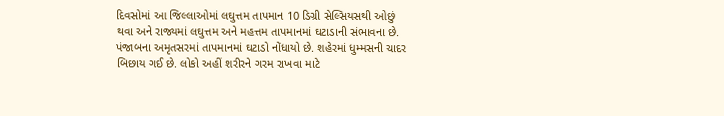દિવસોમાં આ જિલ્લાઓમાં લઘુત્તમ તાપમાન 10 ડિગ્રી સેલ્સિયસથી ઓછું થવા અને રાજ્યમાં લઘુત્તમ અને મહત્તમ તાપમાનમાં ઘટાડાની સંભાવના છે.
પંજાબના અમૃતસરમાં તાપમાનમાં ઘટાડો નોંધાયો છે. શહેરમાં ધુમ્મસની ચાદર બિછાય ગઈ છે. લોકો અહીં શરીરને ગરમ રાખવા માટે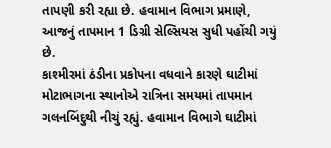તાપણી કરી રહ્યા છે. હવામાન વિભાગ પ્રમાણે, આજનું તાપમાન 1 ડિગ્રી સેલ્સિયસ સુધી પહોંચી ગયું છે.
કાશ્મીરમાં ઠંડીના પ્રકોપના વધવાને કારણે ઘાટીમાં મોટાભાગના સ્થાનોએ રાત્રિના સમયમાં તાપમાન ગલનબિંદુથી નીચું રહ્યું. હવામાન વિભાગે ઘાટીમાં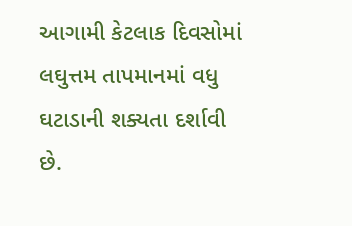આગામી કેટલાક દિવસોમાં લઘુત્તમ તાપમાનમાં વધુ ઘટાડાની શક્યતા દર્શાવી છે.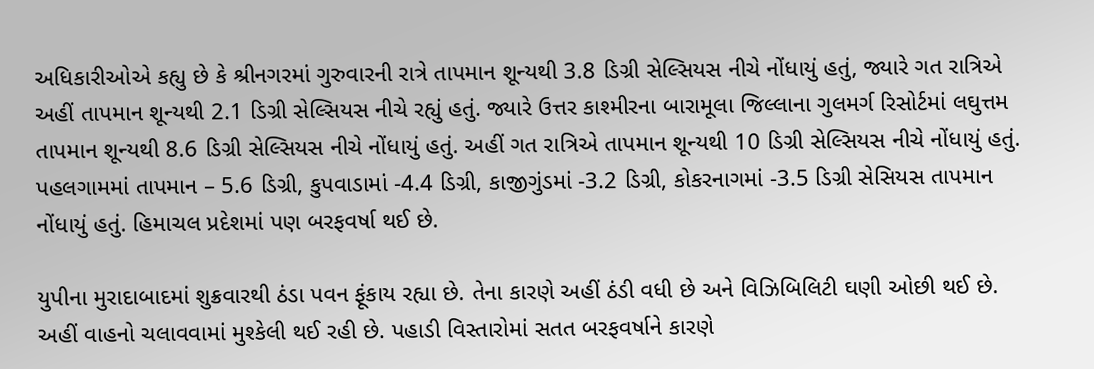અધિકારીઓએ કહ્યુ છે કે શ્રીનગરમાં ગુરુવારની રાત્રે તાપમાન શૂન્યથી 3.8 ડિગ્રી સેલ્સિયસ નીચે નોંધાયું હતું, જ્યારે ગત રાત્રિએ અહીં તાપમાન શૂન્યથી 2.1 ડિગ્રી સેલ્સિયસ નીચે રહ્યું હતું. જ્યારે ઉત્તર કાશ્મીરના બારામૂલા જિલ્લાના ગુલમર્ગ રિસોર્ટમાં લઘુત્તમ તાપમાન શૂન્યથી 8.6 ડિગ્રી સેલ્સિયસ નીચે નોંધાયું હતું. અહીં ગત રાત્રિએ તાપમાન શૂન્યથી 10 ડિગ્રી સેલ્સિયસ નીચે નોંધાયું હતું. પહલગામમાં તાપમાન – 5.6 ડિગ્રી, કુપવાડામાં -4.4 ડિગ્રી, કાજીગુંડમાં -3.2 ડિગ્રી, કોકરનાગમાં -3.5 ડિગ્રી સેસિયસ તાપમાન નોંધાયું હતું. હિમાચલ પ્રદેશમાં પણ બરફવર્ષા થઈ છે.

યુપીના મુરાદાબાદમાં શુક્રવારથી ઠંડા પવન ફૂંકાય રહ્યા છે. તેના કારણે અહીં ઠંડી વધી છે અને વિઝિબિલિટી ઘણી ઓછી થઈ છે. અહીં વાહનો ચલાવવામાં મુશ્કેલી થઈ રહી છે. પહાડી વિસ્તારોમાં સતત બરફવર્ષાને કારણે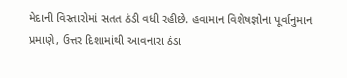મેદાની વિસ્તારોમાં સતત ઠંડી વધી રહીછે. હવામાન વિશેષજ્ઞોના પૂર્વાનુમાન પ્રમાણે, ઉત્તર દિશામાંથી આવનારા ઠંડા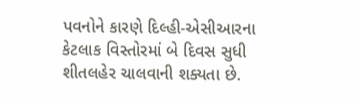પવનોને કારણે દિલ્હી-એસીઆરના કેટલાક વિસ્તોરમાં બે દિવસ સુધી શીતલહેર ચાલવાની શક્યતા છે.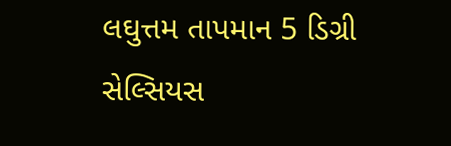લઘુત્તમ તાપમાન 5 ડિગ્રી સેલ્સિયસ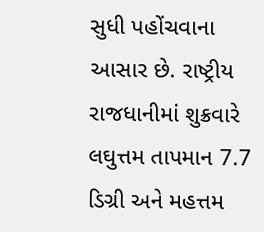સુધી પહોંચવાના આસાર છે. રાષ્ટ્રીય રાજધાનીમાં શુક્રવારે લઘુત્તમ તાપમાન 7.7 ડિગ્રી અને મહત્તમ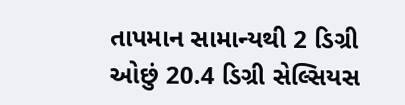તાપમાન સામાન્યથી 2 ડિગ્રી ઓછું 20.4 ડિગ્રી સેલ્સિયસ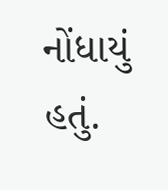નોંધાયું હતું.